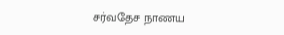சர்வதேச நாணய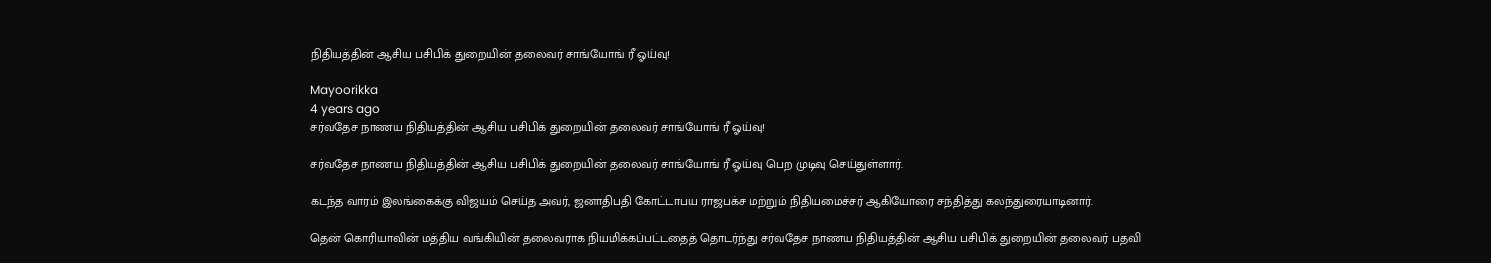நிதியத்தின் ஆசிய பசிபிக் துறையின் தலைவர் சாங்யோங் ரீ ஓய்வு!

Mayoorikka
4 years ago
சர்வதேச நாணய நிதியத்தின் ஆசிய பசிபிக் துறையின் தலைவர் சாங்யோங் ரீ ஓய்வு!

சர்வதேச நாணய நிதியத்தின் ஆசிய பசிபிக் துறையின் தலைவர் சாங்யோங் ரீ ஓய்வு பெற முடிவு செய்துள்ளார்.

கடந்த வாரம் இலங்கைக்கு விஜயம் செய்த அவர், ஜனாதிபதி கோட்டாபய ராஜபக்ச மற்றும் நிதியமைச்சர் ஆகியோரை சந்தித்து கலந்துரையாடினார்.

தென் கொரியாவின் மத்திய வங்கியின் தலைவராக நியமிக்கப்பட்டதைத் தொடர்ந்து சர்வதேச நாணய நிதியத்தின் ஆசிய பசிபிக் துறையின் தலைவர் பதவி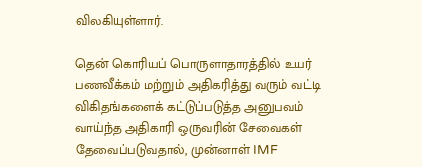விலகியுள்ளார்.

தென் கொரியப் பொருளாதாரத்தில் உயர் பணவீக்கம் மற்றும் அதிகரித்து வரும் வட்டி விகிதங்களைக் கட்டுப்படுத்த அனுபவம் வாய்ந்த அதிகாரி ஒருவரின் சேவைகள் தேவைப்படுவதால், முன்னாள் IMF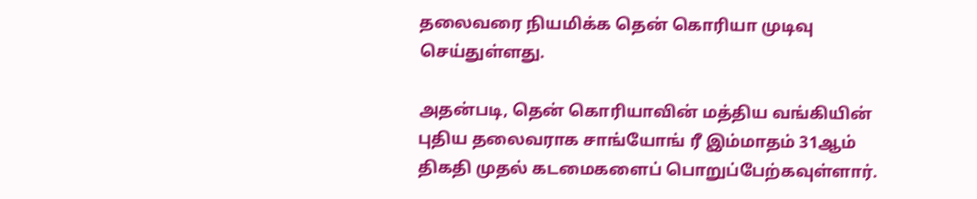தலைவரை நியமிக்க தென் கொரியா முடிவு செய்துள்ளது.

அதன்படி, தென் கொரியாவின் மத்திய வங்கியின் புதிய தலைவராக சாங்யோங் ரீ இம்மாதம் 31ஆம் திகதி முதல் கடமைகளைப் பொறுப்பேற்கவுள்ளார்.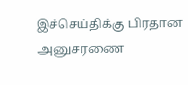இச்செய்திக்கு பிரதான அனுசரணை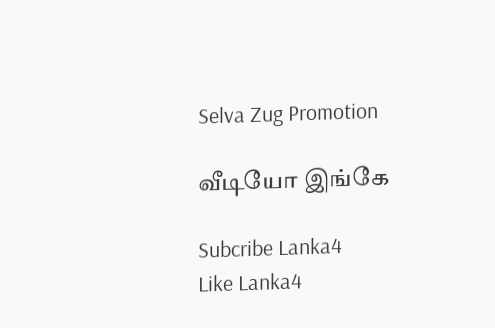Selva Zug Promotion

வீடியோ இங்கே

Subcribe Lanka4
Like Lanka4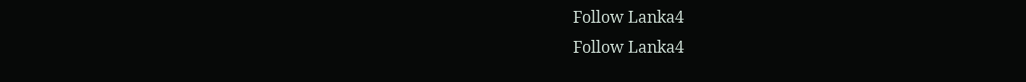Follow Lanka4
Follow Lanka4